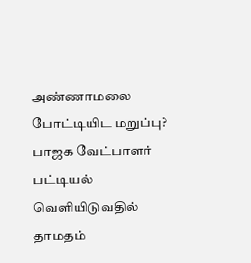அண்ணாமலை போட்டியிட மறுப்பு? பாஜக வேட்பாளர் பட்டியல் வெளியிடுவதில் தாமதம்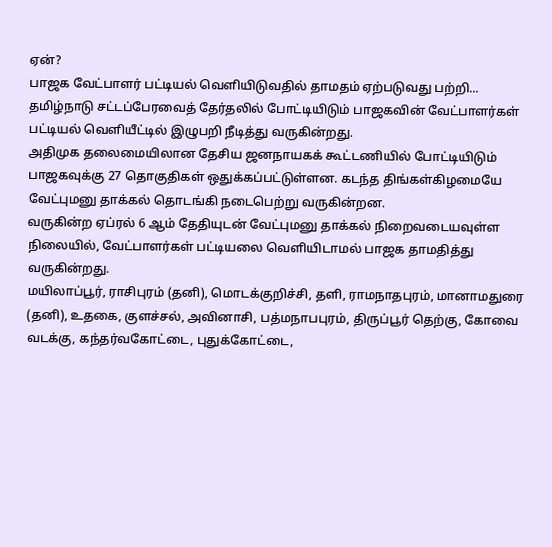ஏன்?
பாஜக வேட்பாளர் பட்டியல் வெளியிடுவதில் தாமதம் ஏற்படுவது பற்றி...
தமிழ்நாடு சட்டப்பேரவைத் தேர்தலில் போட்டியிடும் பாஜகவின் வேட்பாளர்கள் பட்டியல் வெளியீட்டில் இழுபறி நீடித்து வருகின்றது.
அதிமுக தலைமையிலான தேசிய ஜனநாயகக் கூட்டணியில் போட்டியிடும் பாஜகவுக்கு 27 தொகுதிகள் ஒதுக்கப்பட்டுள்ளன. கடந்த திங்கள்கிழமையே வேட்புமனு தாக்கல் தொடங்கி நடைபெற்று வருகின்றன.
வருகின்ற ஏப்ரல் 6 ஆம் தேதியுடன் வேட்புமனு தாக்கல் நிறைவடையவுள்ள நிலையில், வேட்பாளர்கள் பட்டியலை வெளியிடாமல் பாஜக தாமதித்து வருகின்றது.
மயிலாப்பூர், ராசிபுரம் (தனி), மொடக்குறிச்சி, தளி, ராமநாதபுரம், மானாமதுரை (தனி), உதகை, குளச்சல், அவினாசி, பத்மநாபபுரம், திருப்பூர் தெற்கு, கோவை வடக்கு, கந்தர்வகோட்டை, புதுக்கோட்டை,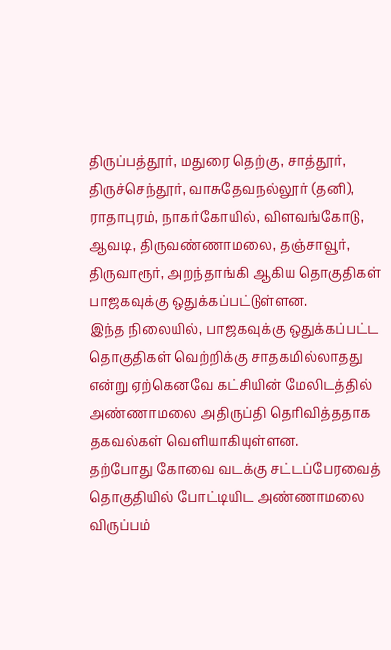திருப்பத்தூர், மதுரை தெற்கு, சாத்தூர், திருச்செந்தூர், வாசுதேவநல்லூர் (தனி), ராதாபுரம், நாகர்கோயில், விளவங்கோடு, ஆவடி, திருவண்ணாமலை, தஞ்சாவூர், திருவாரூர், அறந்தாங்கி ஆகிய தொகுதிகள் பாஜகவுக்கு ஒதுக்கப்பட்டுள்ளன.
இந்த நிலையில், பாஜகவுக்கு ஒதுக்கப்பட்ட தொகுதிகள் வெற்றிக்கு சாதகமில்லாதது என்று ஏற்கெனவே கட்சியின் மேலிடத்தில் அண்ணாமலை அதிருப்தி தெரிவித்ததாக தகவல்கள் வெளியாகியுள்ளன.
தற்போது கோவை வடக்கு சட்டப்பேரவைத் தொகுதியில் போட்டியிட அண்ணாமலை விருப்பம்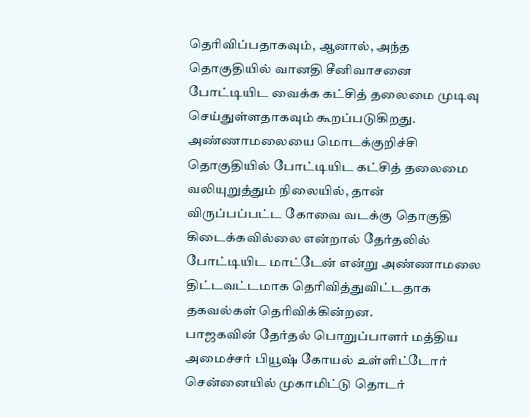தெரிவிப்பதாகவும், ஆனால், அந்த தொகுதியில் வானதி சீனிவாசனை போட்டியிட வைக்க கட்சித் தலைமை முடிவு செய்துள்ளதாகவும் கூறப்படுகிறது.
அண்ணாமலையை மொடக்குறிச்சி தொகுதியில் போட்டியிட கட்சித் தலைமை வலியுறுத்தும் நிலையில், தான் விருப்பப்பட்ட கோவை வடக்கு தொகுதி கிடைக்கவில்லை என்றால் தேர்தலில் போட்டியிட மாட்டேன் என்று அண்ணாமலை திட்டவட்டமாக தெரிவித்துவிட்டதாக தகவல்கள் தெரிவிக்கின்றன.
பாஜகவின் தேர்தல் பொறுப்பாளர் மத்திய அமைச்சர் பியூஷ் கோயல் உள்ளிட்டோர் சென்னையில் முகாமிட்டு தொடர்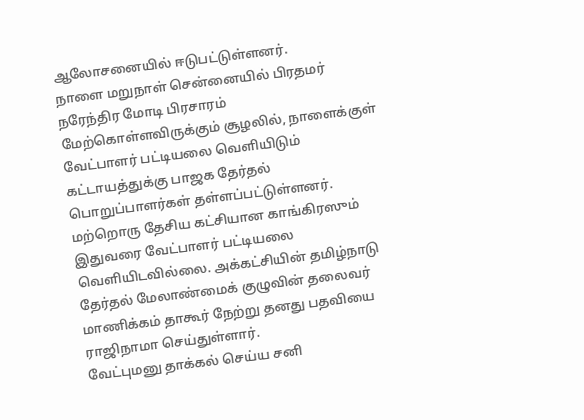ஆலோசனையில் ஈடுபட்டுள்ளனர்.
நாளை மறுநாள் சென்னையில் பிரதமர் நரேந்திர மோடி பிரசாரம் மேற்கொள்ளவிருக்கும் சூழலில், நாளைக்குள் வேட்பாளர் பட்டியலை வெளியிடும் கட்டாயத்துக்கு பாஜக தேர்தல் பொறுப்பாளர்கள் தள்ளப்பட்டுள்ளனர்.
மற்றொரு தேசிய கட்சியான காங்கிரஸும் இதுவரை வேட்பாளர் பட்டியலை வெளியிடவில்லை. அக்கட்சியின் தமிழ்நாடு தேர்தல் மேலாண்மைக் குழுவின் தலைவர் மாணிக்கம் தாகூர் நேற்று தனது பதவியை ராஜிநாமா செய்துள்ளார்.
வேட்புமனு தாக்கல் செய்ய சனி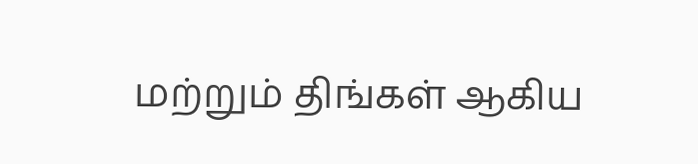மற்றும் திங்கள் ஆகிய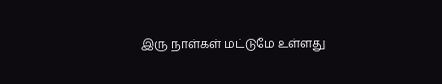இரு நாள்கள் மட்டுமே உள்ளது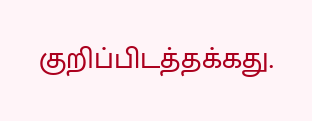குறிப்பிடத்தக்கது.